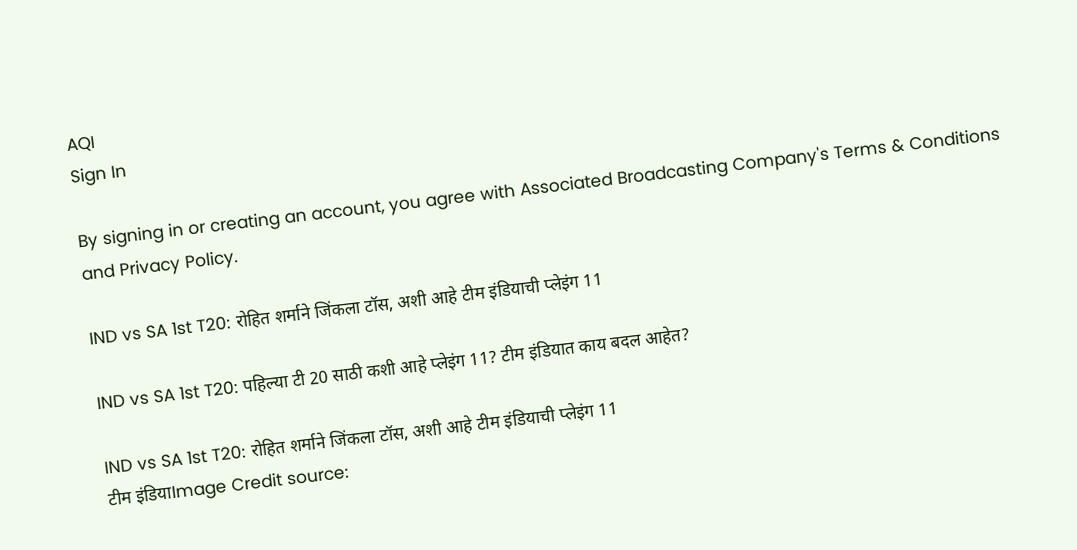AQI
Sign In

By signing in or creating an account, you agree with Associated Broadcasting Company's Terms & Conditions and Privacy Policy.

IND vs SA 1st T20: रोहित शर्माने जिंकला टॉस, अशी आहे टीम इंडियाची प्लेइंग 11

IND vs SA 1st T20: पहिल्या टी 20 साठी कशी आहे प्लेइंग 11? टीम इंडियात काय बदल आहेत?

IND vs SA 1st T20: रोहित शर्माने जिंकला टॉस, अशी आहे टीम इंडियाची प्लेइंग 11
टीम इंडियाImage Credit source: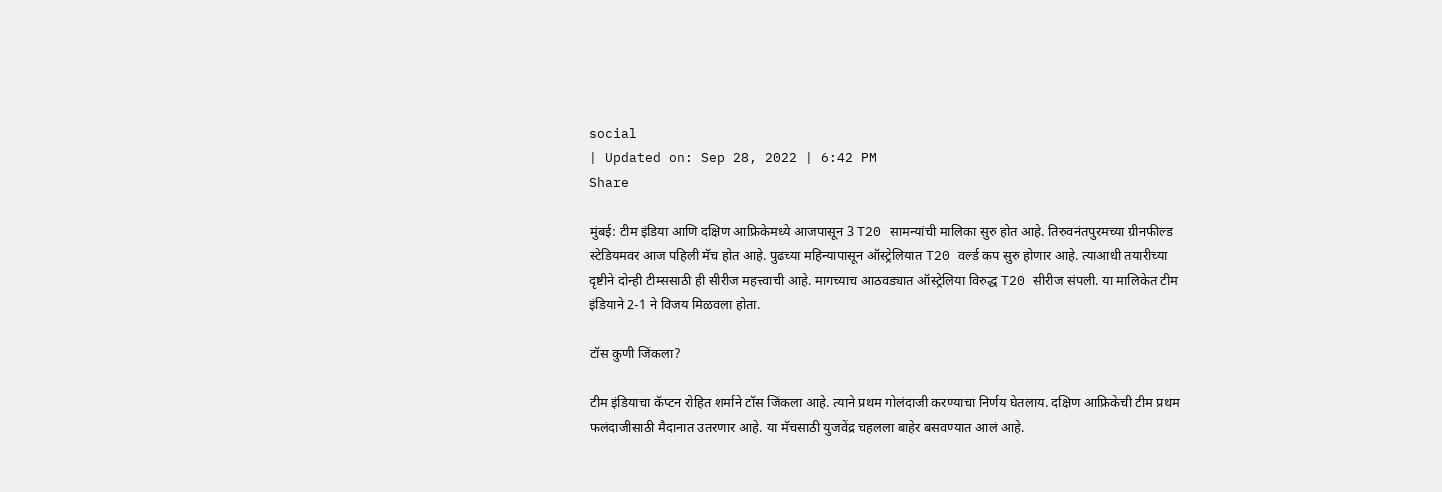social
| Updated on: Sep 28, 2022 | 6:42 PM
Share

मुंबई: टीम इंडिया आणि दक्षिण आफ्रिकेमध्ये आजपासून 3 T20 सामन्यांची मालिका सुरु होत आहे. तिरुवनंतपुरमच्या ग्रीनफील्ड स्टेडियमवर आज पहिली मॅच होत आहे. पुढच्या महिन्यापासून ऑस्ट्रेलियात T20 वर्ल्ड कप सुरु होणार आहे. त्याआधी तयारीच्या दृष्टीने दोन्ही टीम्ससाठी ही सीरीज महत्त्वाची आहे. मागच्याच आठवड्यात ऑस्ट्रेलिया विरुद्ध T20 सीरीज संपली. या मालिकेत टीम इंडियाने 2-1 ने विजय मिळवला होता.

टॉस कुणी जिंकला?

टीम इंडियाचा कॅप्टन रोहित शर्माने टॉस जिंकला आहे. त्याने प्रथम गोलंदाजी करण्याचा निर्णय घेतलाय. दक्षिण आफ्रिकेची टीम प्रथम फलंदाजीसाठी मैदानात उतरणार आहे. या मॅचसाठी युजवेंद्र चहलला बाहेर बसवण्यात आलं आहे.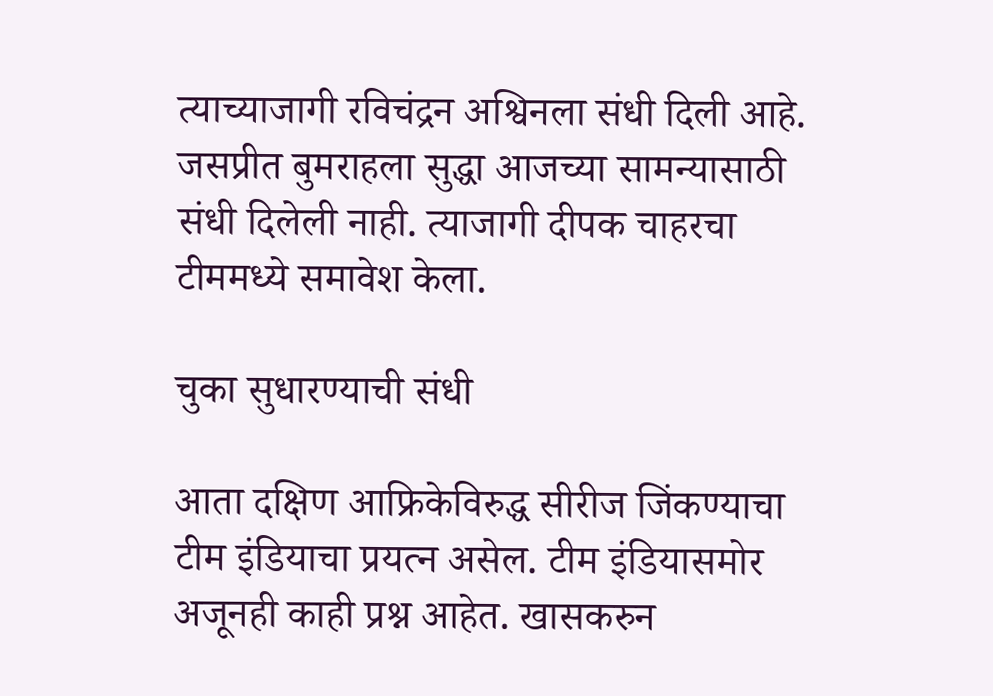त्याच्याजागी रविचंद्रन अश्विनला संधी दिली आहे. जसप्रीत बुमराहला सुद्धा आजच्या सामन्यासाठी संधी दिलेली नाही. त्याजागी दीपक चाहरचा टीममध्ये समावेश केला.

चुका सुधारण्याची संधी

आता दक्षिण आफ्रिकेविरुद्ध सीरीज जिंकण्याचा टीम इंडियाचा प्रयत्न असेल. टीम इंडियासमोर अजूनही काही प्रश्न आहेत. खासकरुन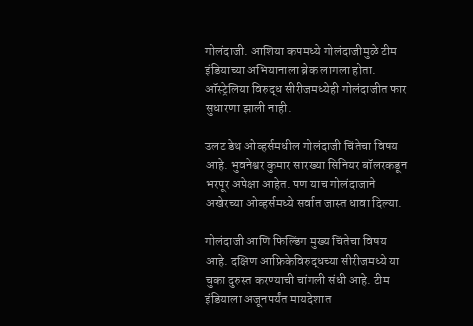गोलंदाजी. आशिया कपमध्ये गोलंदाजीमुळे टीम इंडियाच्या अभियानाला ब्रेक लागला होता. ऑस्ट्रेलिया विरुद्ध सीरीजमध्येही गोलंदाजीत फार सुधारणा झाली नाही.

उलट डेथ ओव्हर्समधील गोलंदाजी चिंतेचा विषय आहे. भुवनेश्वर कुमार सारख्या सिनियर बॉलरकडून भरपूर अपेक्षा आहेत. पण याच गोलंदाजाने अखेरच्या ओव्हर्समध्ये सर्वात जास्त धावा दिल्या.

गोलंदाजी आणि फिल्डिंग मुख्य चिंतेचा विषय आहे. दक्षिण आफ्रिकेविरुद्धच्या सीरीजमध्ये या चुका दुरुस्त करण्याची चांगली संधी आहे. टीम इंडियाला अजूनपर्यंत मायदेशात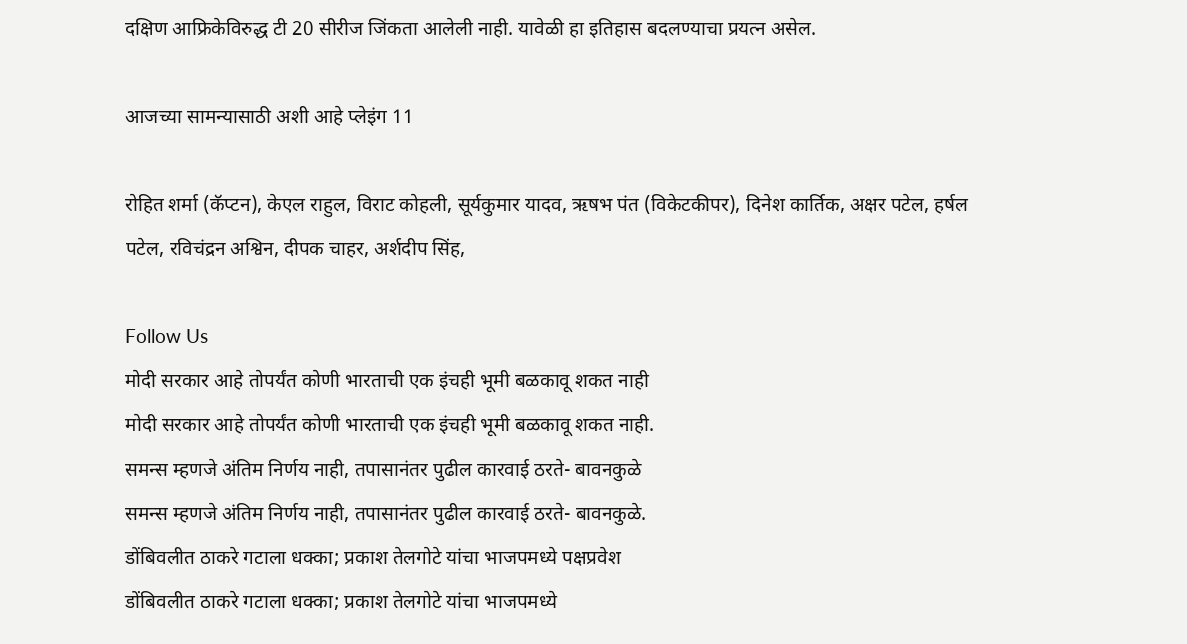दक्षिण आफ्रिकेविरुद्ध टी 20 सीरीज जिंकता आलेली नाही. यावेळी हा इतिहास बदलण्याचा प्रयत्न असेल.

आजच्या सामन्यासाठी अशी आहे प्लेइंग 11

रोहित शर्मा (कॅप्टन), केएल राहुल, विराट कोहली, सूर्यकुमार यादव, ऋषभ पंत (विकेटकीपर), दिनेश कार्तिक, अक्षर पटेल, हर्षल पटेल, रविचंद्रन अश्विन, दीपक चाहर, अर्शदीप सिंह,

Follow Us
मोदी सरकार आहे तोपर्यंत कोणी भारताची एक इंचही भूमी बळकावू शकत नाही
मोदी सरकार आहे तोपर्यंत कोणी भारताची एक इंचही भूमी बळकावू शकत नाही.
समन्स म्हणजे अंतिम निर्णय नाही, तपासानंतर पुढील कारवाई ठरते- बावनकुळे
समन्स म्हणजे अंतिम निर्णय नाही, तपासानंतर पुढील कारवाई ठरते- बावनकुळे.
डोंबिवलीत ठाकरे गटाला धक्का; प्रकाश तेलगोटे यांचा भाजपमध्ये पक्षप्रवेश
डोंबिवलीत ठाकरे गटाला धक्का; प्रकाश तेलगोटे यांचा भाजपमध्ये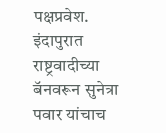पक्षप्रवेश.
इंदापुरात राष्ट्रवादीच्या बॅनवरून सुनेत्रा पवार यांचाच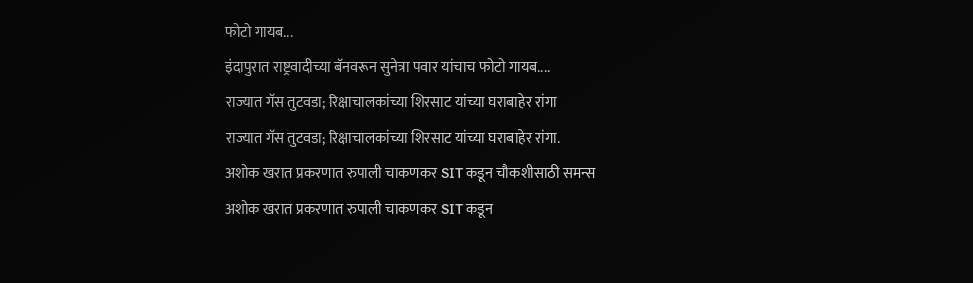फोटो गायब...
इंदापुरात राष्ट्रवादीच्या बॅनवरून सुनेत्रा पवार यांचाच फोटो गायब....
राज्यात गॅस तुटवडा; रिक्षाचालकांच्या शिरसाट यांच्या घराबाहेर रांगा
राज्यात गॅस तुटवडा; रिक्षाचालकांच्या शिरसाट यांच्या घराबाहेर रांगा.
अशोक खरात प्रकरणात रुपाली चाकणकर SIT कडून चौकशीसाठी समन्स
अशोक खरात प्रकरणात रुपाली चाकणकर SIT कडून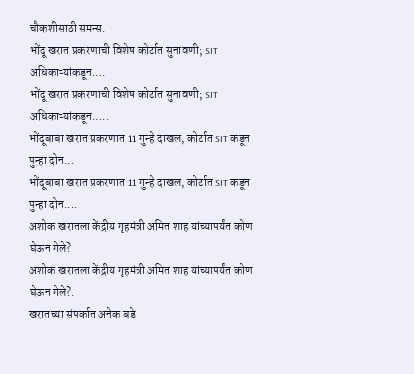चौकशीसाठी समन्स.
भोंदू खरात प्रकरणाची विशेष कोर्टात सुनावणी; SIT अधिकाऱ्यांकडून....
भोंदू खरात प्रकरणाची विशेष कोर्टात सुनावणी; SIT अधिकाऱ्यांकडून.....
भोंदूबाबा खरात प्रकरणात 11 गुन्हे दाखल, कोर्टात SIT कडून पुन्हा दोन...
भोंदूबाबा खरात प्रकरणात 11 गुन्हे दाखल, कोर्टात SIT कडून पुन्हा दोन....
अशोक खरातला केंद्रीय गृहमंत्री अमित शाह यांच्यापर्यंत कोण घेऊन गेले?
अशोक खरातला केंद्रीय गृहमंत्री अमित शाह यांच्यापर्यंत कोण घेऊन गेले?.
खरातच्या संपर्कात अनेक बडे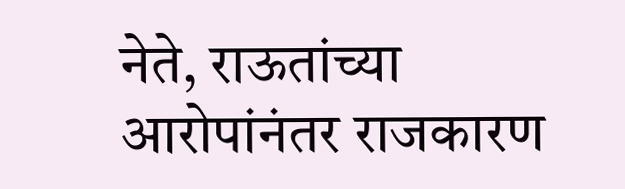नेते, राऊतांच्या आरोपांनंतर राजकारण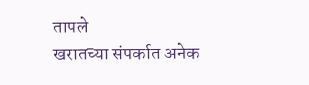तापले
खरातच्या संपर्कात अनेक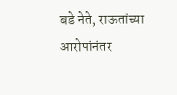बडे नेते, राऊतांच्या आरोपांनंतर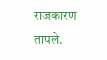राजकारण तापले.